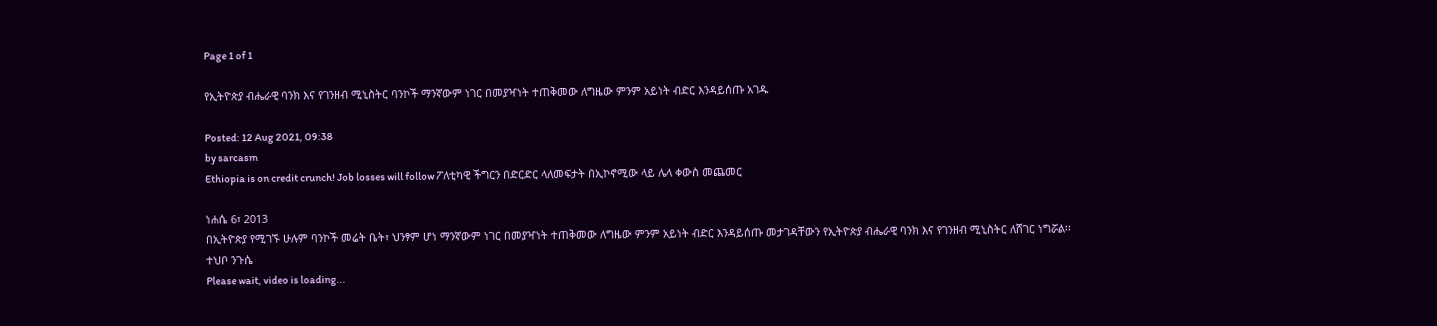Page 1 of 1

የኢትዮጵያ ብሔራዊ ባንክ እና የገንዘብ ሚኒስትር ባንኮች ማንኛውም ነገር በመያዣነት ተጠቅመው ለግዜው ምንም አይነት ብድር እንዳይሰጡ አገዱ

Posted: 12 Aug 2021, 09:38
by sarcasm
Ethiopia is on credit crunch! Job losses will follow ፖለቲካዊ ችግርን በድርድር ላለመፍታት በኢኮኖሚው ላይ ሌላ ቀውስ መጨመር

ነሐሴ 6፣ 2013
በኢትዮጵያ የሚገኙ ሁሉም ባንኮች መሬት ቤት፣ ህንፃም ሆነ ማንኛውም ነገር በመያዣነት ተጠቅመው ለግዜው ምንም አይነት ብድር እንዳይሰጡ መታገዳቸውን የኢትዮጵያ ብሔራዊ ባንክ እና የገንዘብ ሚኒስትር ለሸገር ነግሯል፡፡
ተህቦ ንጉሴ
Please wait, video is loading...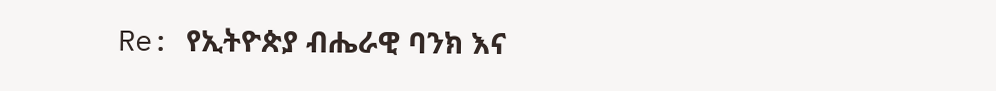Re: የኢትዮጵያ ብሔራዊ ባንክ እና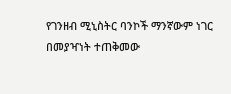የገንዘብ ሚኒስትር ባንኮች ማንኛውም ነገር በመያዣነት ተጠቅመው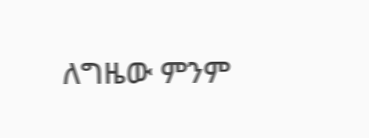ለግዜው ምንም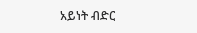አይነት ብድር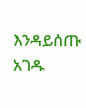እንዳይሰጡ አገዱ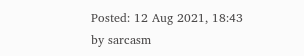Posted: 12 Aug 2021, 18:43
by sarcasm